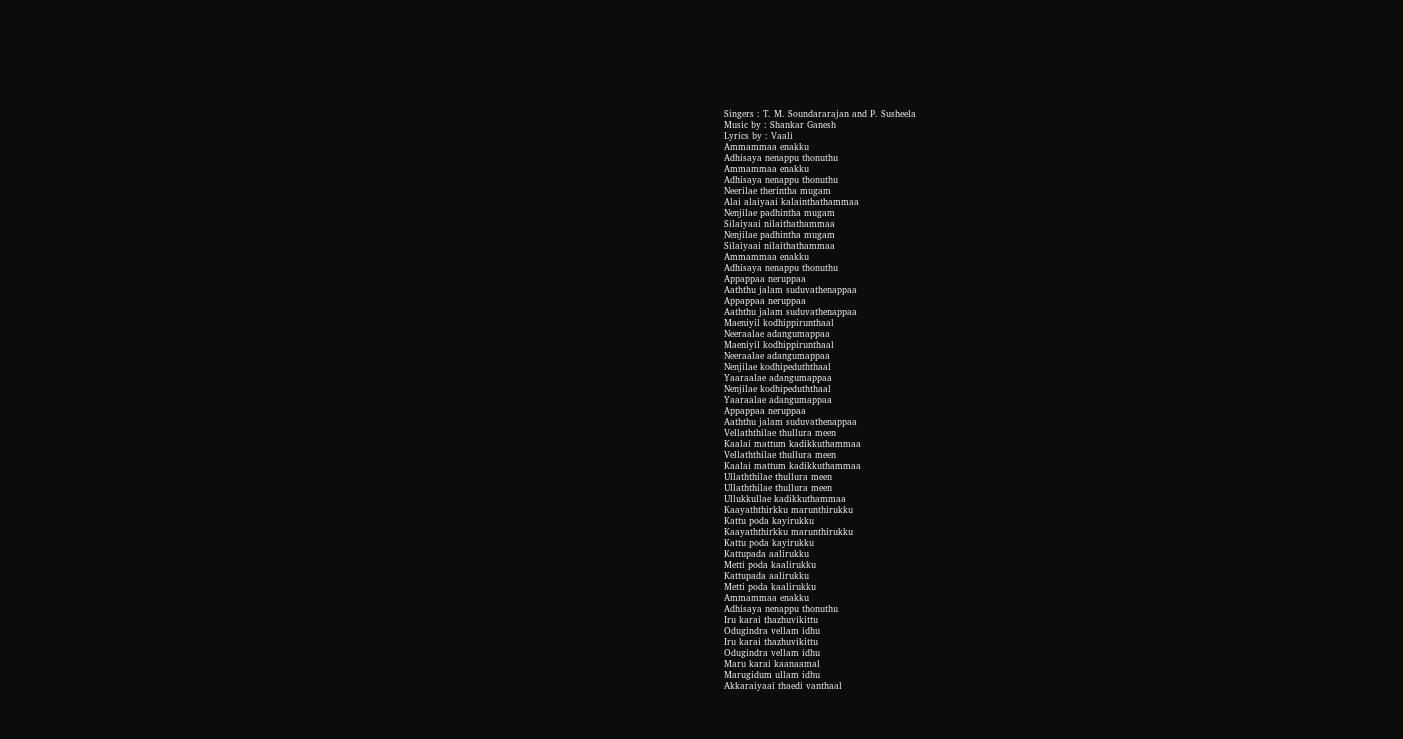Singers : T. M. Soundararajan and P. Susheela
Music by : Shankar Ganesh
Lyrics by : Vaali
Ammammaa enakku
Adhisaya nenappu thonuthu
Ammammaa enakku
Adhisaya nenappu thonuthu
Neerilae therintha mugam
Alai alaiyaai kalainthathammaa
Nenjilae padhintha mugam
Silaiyaai nilaithathammaa
Nenjilae padhintha mugam
Silaiyaai nilaithathammaa
Ammammaa enakku
Adhisaya nenappu thonuthu
Appappaa neruppaa
Aaththu jalam suduvathenappaa
Appappaa neruppaa
Aaththu jalam suduvathenappaa
Maeniyil kodhippirunthaal
Neeraalae adangumappaa
Maeniyil kodhippirunthaal
Neeraalae adangumappaa
Nenjilae kodhipeduththaal
Yaaraalae adangumappaa
Nenjilae kodhipeduththaal
Yaaraalae adangumappaa
Appappaa neruppaa
Aaththu jalam suduvathenappaa
Vellaththilae thullura meen
Kaalai mattum kadikkuthammaa
Vellaththilae thullura meen
Kaalai mattum kadikkuthammaa
Ullaththilae thullura meen
Ullaththilae thullura meen
Ullukkullae kadikkuthammaa
Kaayaththirkku marunthirukku
Kattu poda kayirukku
Kaayaththirkku marunthirukku
Kattu poda kayirukku
Kattupada aalirukku
Metti poda kaalirukku
Kattupada aalirukku
Metti poda kaalirukku
Ammammaa enakku
Adhisaya nenappu thonuthu
Iru karai thazhuvikittu
Odugindra vellam idhu
Iru karai thazhuvikittu
Odugindra vellam idhu
Maru karai kaanaamal
Marugidum ullam idhu
Akkaraiyaai thaedi vanthaal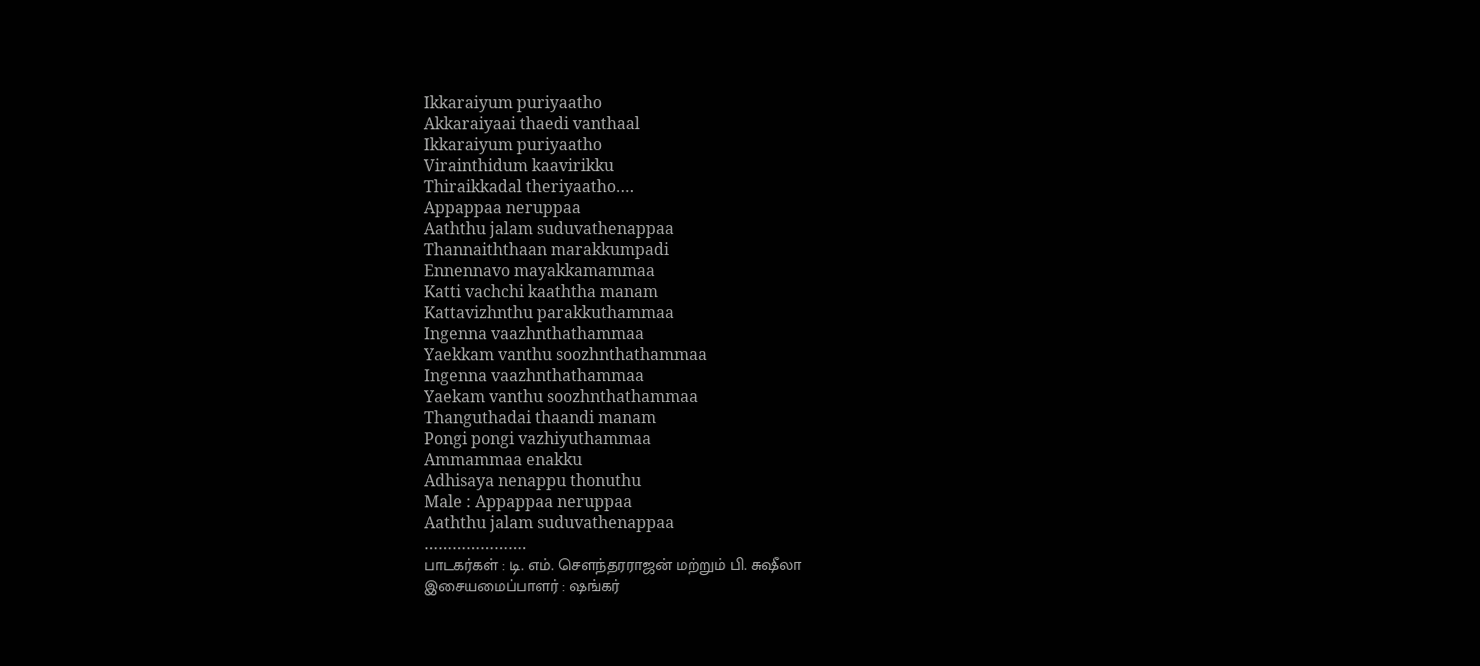Ikkaraiyum puriyaatho
Akkaraiyaai thaedi vanthaal
Ikkaraiyum puriyaatho
Virainthidum kaavirikku
Thiraikkadal theriyaatho….
Appappaa neruppaa
Aaththu jalam suduvathenappaa
Thannaiththaan marakkumpadi
Ennennavo mayakkamammaa
Katti vachchi kaaththa manam
Kattavizhnthu parakkuthammaa
Ingenna vaazhnthathammaa
Yaekkam vanthu soozhnthathammaa
Ingenna vaazhnthathammaa
Yaekam vanthu soozhnthathammaa
Thanguthadai thaandi manam
Pongi pongi vazhiyuthammaa
Ammammaa enakku
Adhisaya nenappu thonuthu
Male : Appappaa neruppaa
Aaththu jalam suduvathenappaa
………………….
பாடகர்கள் : டி. எம். சௌந்தரராஜன் மற்றும் பி. சுஷீலா
இசையமைப்பாளர் : ஷங்கர்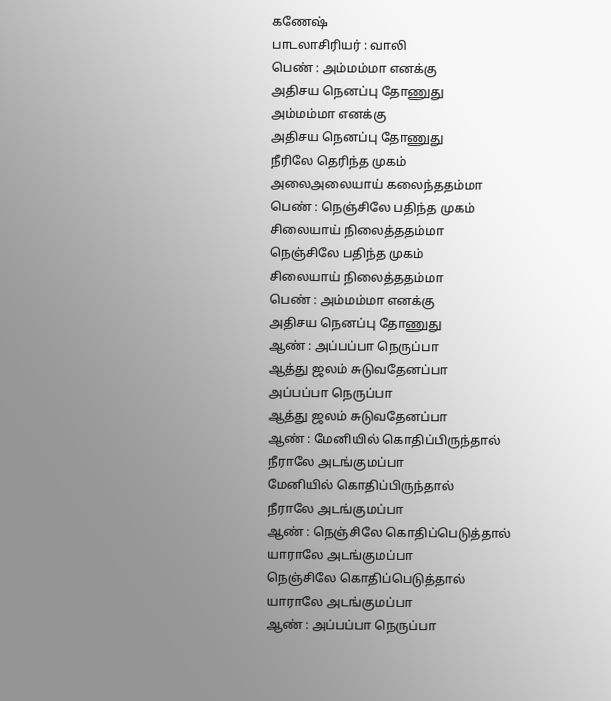கணேஷ்
பாடலாசிரியர் : வாலி
பெண் : அம்மம்மா எனக்கு
அதிசய நெனப்பு தோணுது
அம்மம்மா எனக்கு
அதிசய நெனப்பு தோணுது
நீரிலே தெரிந்த முகம்
அலைஅலையாய் கலைந்ததம்மா
பெண் : நெஞ்சிலே பதிந்த முகம்
சிலையாய் நிலைத்ததம்மா
நெஞ்சிலே பதிந்த முகம்
சிலையாய் நிலைத்ததம்மா
பெண் : அம்மம்மா எனக்கு
அதிசய நெனப்பு தோணுது
ஆண் : அப்பப்பா நெருப்பா
ஆத்து ஜலம் சுடுவதேனப்பா
அப்பப்பா நெருப்பா
ஆத்து ஜலம் சுடுவதேனப்பா
ஆண் : மேனியில் கொதிப்பிருந்தால்
நீராலே அடங்குமப்பா
மேனியில் கொதிப்பிருந்தால்
நீராலே அடங்குமப்பா
ஆண் : நெஞ்சிலே கொதிப்பெடுத்தால்
யாராலே அடங்குமப்பா
நெஞ்சிலே கொதிப்பெடுத்தால்
யாராலே அடங்குமப்பா
ஆண் : அப்பப்பா நெருப்பா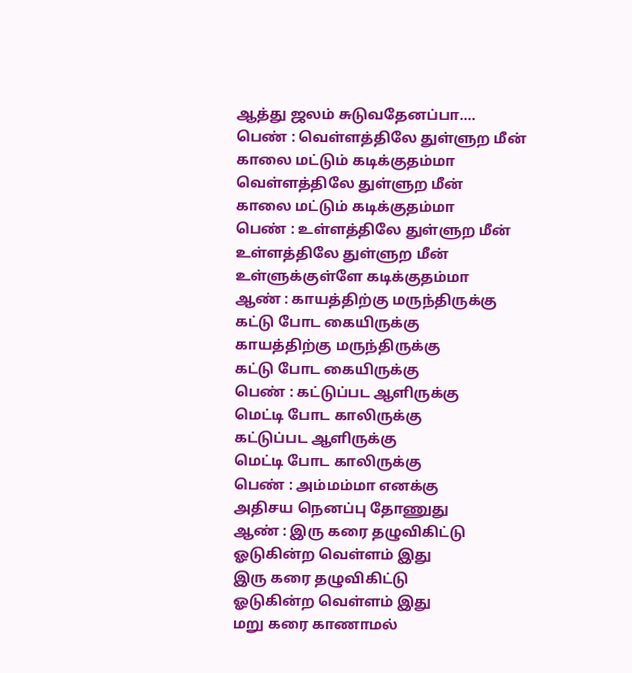ஆத்து ஜலம் சுடுவதேனப்பா....
பெண் : வெள்ளத்திலே துள்ளுற மீன்
காலை மட்டும் கடிக்குதம்மா
வெள்ளத்திலே துள்ளுற மீன்
காலை மட்டும் கடிக்குதம்மா
பெண் : உள்ளத்திலே துள்ளுற மீன்
உள்ளத்திலே துள்ளுற மீன்
உள்ளுக்குள்ளே கடிக்குதம்மா
ஆண் : காயத்திற்கு மருந்திருக்கு
கட்டு போட கையிருக்கு
காயத்திற்கு மருந்திருக்கு
கட்டு போட கையிருக்கு
பெண் : கட்டுப்பட ஆளிருக்கு
மெட்டி போட காலிருக்கு
கட்டுப்பட ஆளிருக்கு
மெட்டி போட காலிருக்கு
பெண் : அம்மம்மா எனக்கு
அதிசய நெனப்பு தோணுது
ஆண் : இரு கரை தழுவிகிட்டு
ஓடுகின்ற வெள்ளம் இது
இரு கரை தழுவிகிட்டு
ஓடுகின்ற வெள்ளம் இது
மறு கரை காணாமல்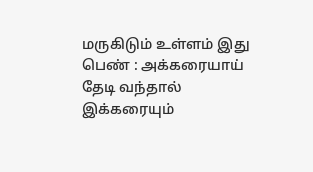மருகிடும் உள்ளம் இது
பெண் : அக்கரையாய் தேடி வந்தால்
இக்கரையும்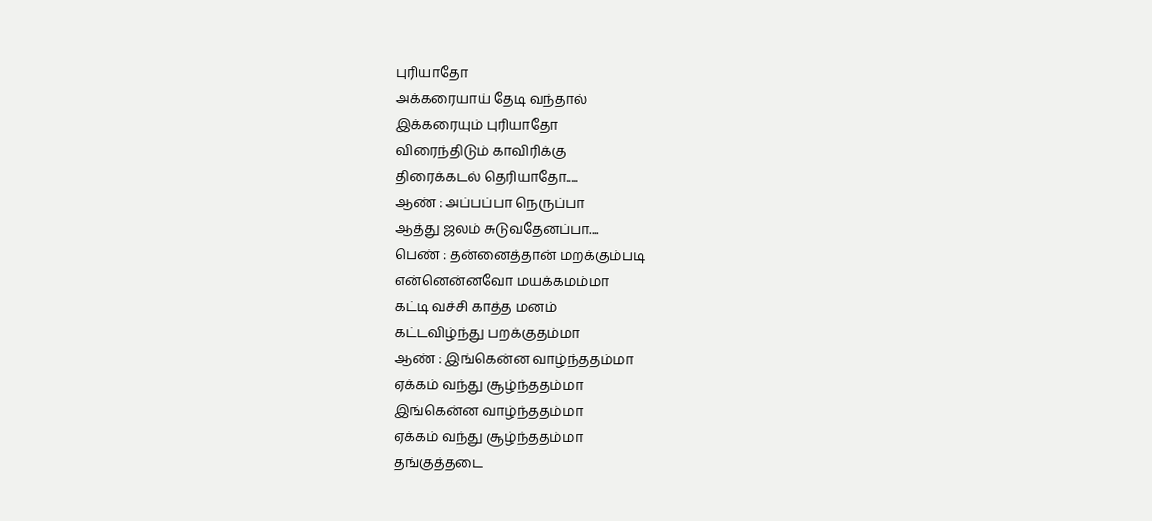புரியாதோ
அக்கரையாய் தேடி வந்தால்
இக்கரையும் புரியாதோ
விரைந்திடும் காவிரிக்கு
திரைக்கடல் தெரியாதோ.....
ஆண் : அப்பப்பா நெருப்பா
ஆத்து ஜலம் சுடுவதேனப்பா....
பெண் : தன்னைத்தான் மறக்கும்படி
என்னென்னவோ மயக்கமம்மா
கட்டி வச்சி காத்த மனம்
கட்டவிழ்ந்து பறக்குதம்மா
ஆண் : இங்கென்ன வாழ்ந்ததம்மா
ஏக்கம் வந்து சூழ்ந்ததம்மா
இங்கென்ன வாழ்ந்ததம்மா
ஏக்கம் வந்து சூழ்ந்ததம்மா
தங்குத்தடை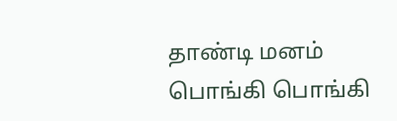தாண்டி மனம்
பொங்கி பொங்கி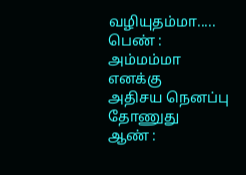வழியுதம்மா.....
பெண் : அம்மம்மா எனக்கு
அதிசய நெனப்பு தோணுது
ஆண் :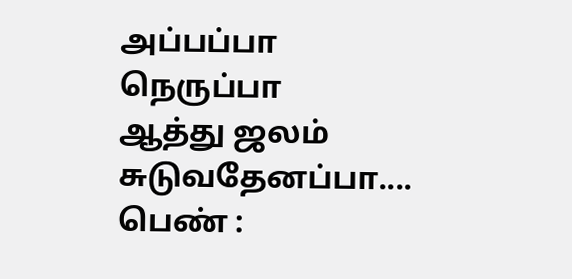அப்பப்பா நெருப்பா
ஆத்து ஜலம் சுடுவதேனப்பா....
பெண் :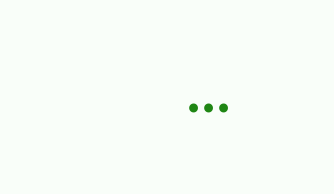...